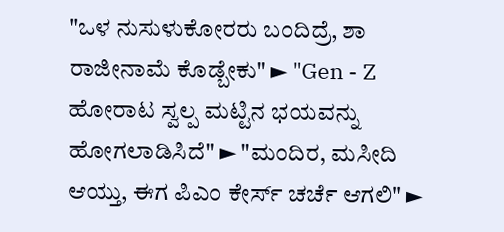"ಒಳ ನುಸುಳುಕೋರರು ಬಂದಿದ್ರೆ, ಶಾ ರಾಜೀನಾಮೆ ಕೊಡ್ಬೇಕು" ► "Gen - Z ಹೋರಾಟ ಸ್ವಲ್ಪ ಮಟ್ಟಿನ ಭಯವನ್ನು ಹೋಗಲಾಡಿಸಿದೆ" ► "ಮಂದಿರ, ಮಸೀದಿ ಆಯ್ತು, ಈಗ ಪಿಎಂ ಕೇರ್ಸ್ ಚರ್ಚೆ ಆಗಲಿ" ►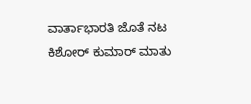ವಾರ್ತಾಭಾರತಿ ಜೊತೆ ನಟ ಕಿಶೋರ್ ಕುಮಾರ್ ಮಾತು